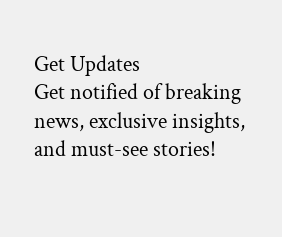Get Updates
Get notified of breaking news, exclusive insights, and must-see stories!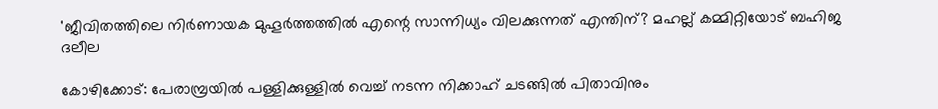'ജീവിതത്തിലെ നിര്‍ണായക മുഹൂര്‍ത്തത്തില്‍ എന്റെ സാന്നിധ്യം വിലക്കുന്നത് എന്തിന്? മഹല്ല് കമ്മിറ്റിയോട് ബഹിജ ദലീല

കോഴിക്കോട്: പേരാമ്പ്രയില്‍ പള്ളിക്കുള്ളില്‍ വെച്ച് നടന്ന നിക്കാഹ് ചടങ്ങില്‍ പിതാവിനും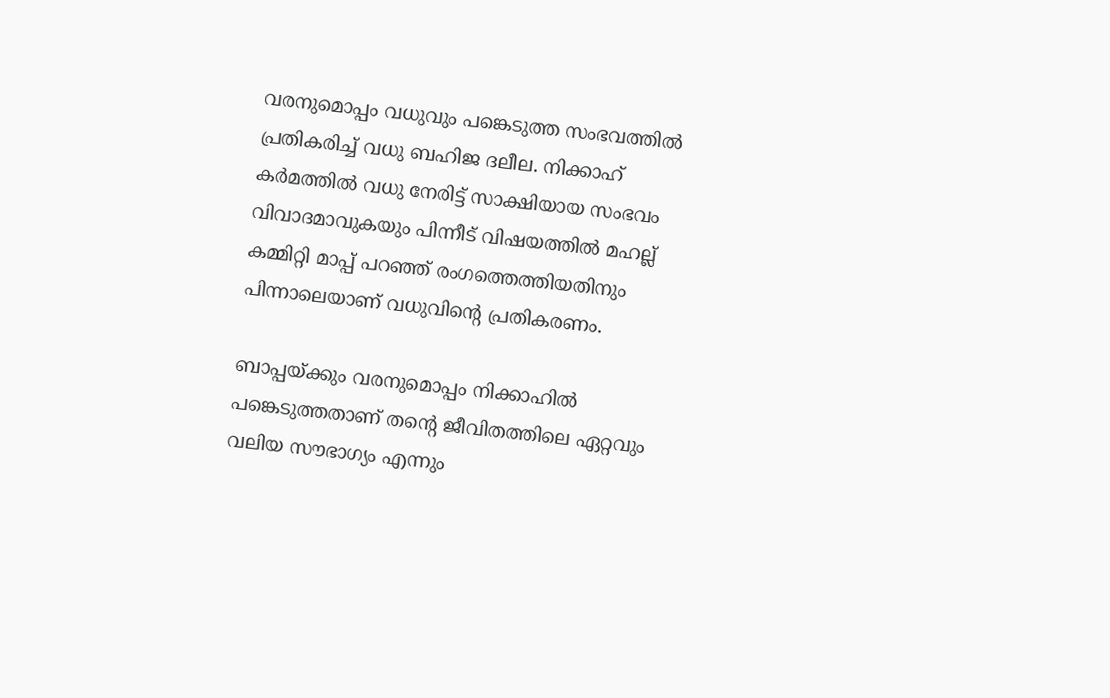വരനുമൊപ്പം വധുവും പങ്കെടുത്ത സംഭവത്തില്‍ പ്രതികരിച്ച് വധു ബഹിജ ദലീല. നിക്കാഹ് കര്‍മത്തില്‍ വധു നേരിട്ട് സാക്ഷിയായ സംഭവം വിവാദമാവുകയും പിന്നീട് വിഷയത്തില്‍ മഹല്ല് കമ്മിറ്റി മാപ്പ് പറഞ്ഞ് രംഗത്തെത്തിയതിനും പിന്നാലെയാണ് വധുവിന്റെ പ്രതികരണം.

ബാപ്പയ്ക്കും വരനുമൊപ്പം നിക്കാഹില്‍ പങ്കെടുത്തതാണ് തന്റെ ജീവിതത്തിലെ ഏറ്റവും വലിയ സൗഭാഗ്യം എന്നും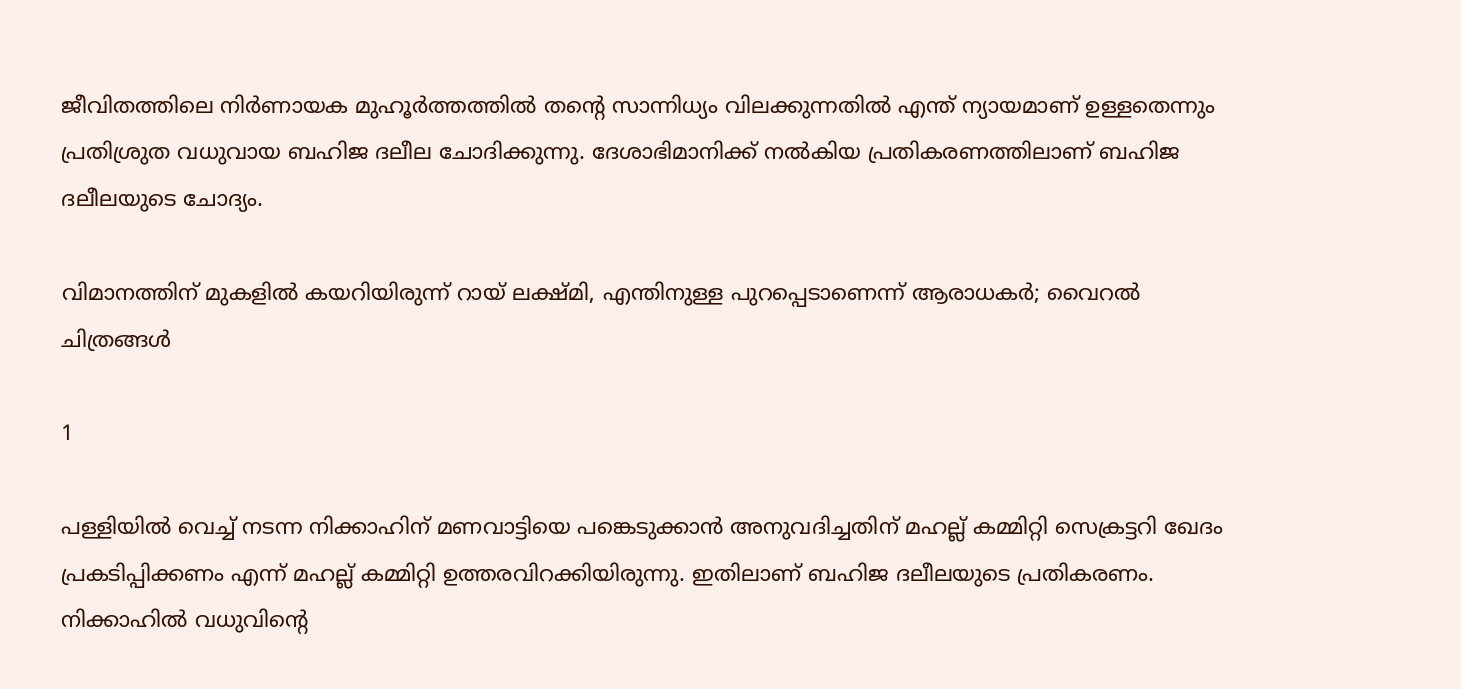ജീവിതത്തിലെ നിര്‍ണായക മുഹൂര്‍ത്തത്തില്‍ തന്റെ സാന്നിധ്യം വിലക്കുന്നതില്‍ എന്ത് ന്യായമാണ് ഉള്ളതെന്നും പ്രതിശ്രുത വധുവായ ബഹിജ ദലീല ചോദിക്കുന്നു. ദേശാഭിമാനിക്ക് നല്‍കിയ പ്രതികരണത്തിലാണ് ബഹിജ ദലീലയുടെ ചോദ്യം.

വിമാനത്തിന് മുകളില്‍ കയറിയിരുന്ന് റായ് ലക്ഷ്മി, എന്തിനുള്ള പുറപ്പെടാണെന്ന് ആരാധകര്‍; വൈറല്‍ ചിത്രങ്ങള്‍

1

പള്ളിയില്‍ വെച്ച് നടന്ന നിക്കാഹിന് മണവാട്ടിയെ പങ്കെടുക്കാന്‍ അനുവദിച്ചതിന് മഹല്ല് കമ്മിറ്റി സെക്രട്ടറി ഖേദം പ്രകടിപ്പിക്കണം എന്ന് മഹല്ല് കമ്മിറ്റി ഉത്തരവിറക്കിയിരുന്നു. ഇതിലാണ് ബഹിജ ദലീലയുടെ പ്രതികരണം. നിക്കാഹില്‍ വധുവിന്റെ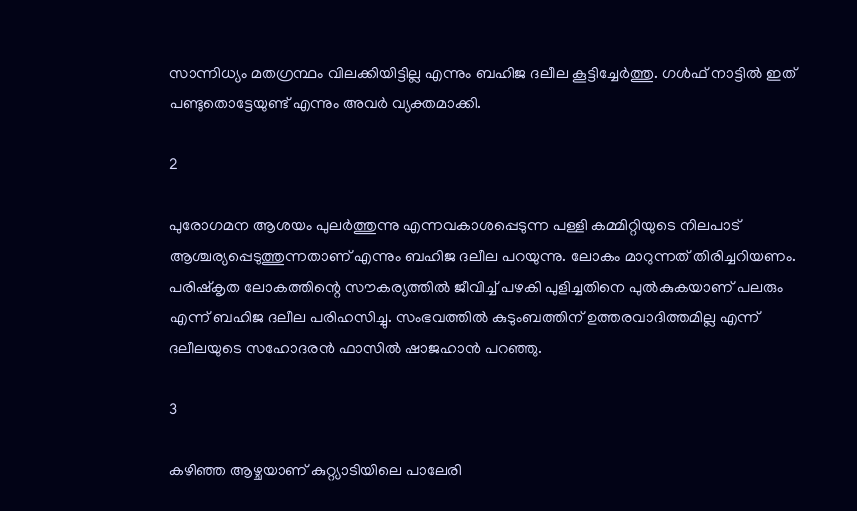സാന്നിധ്യം മതഗ്രന്ഥം വിലക്കിയിട്ടില്ല എന്നും ബഹിജ ദലീല കൂട്ടിച്ചേര്‍ത്തു. ഗള്‍ഫ് നാട്ടില്‍ ഇത് പണ്ടുതൊട്ടേയുണ്ട് എന്നും അവര്‍ വ്യക്തമാക്കി.

2

പുരോഗമന ആശയം പുലര്‍ത്തുന്നു എന്നവകാശപ്പെടുന്ന പള്ളി കമ്മിറ്റിയുടെ നിലപാട് ആശ്ചര്യപ്പെടുത്തുന്നതാണ് എന്നും ബഹിജ ദലീല പറയുന്നു. ലോകം മാറുന്നത് തിരിച്ചറിയണം. പരിഷ്‌കൃത ലോകത്തിന്റെ സൗകര്യത്തില്‍ ജീവിച്ച് പഴകി പുളിച്ചതിനെ പുല്‍കുകയാണ് പലരും എന്ന് ബഹിജ ദലീല പരിഹസിച്ചു. സംഭവത്തില്‍ കുടുംബത്തിന് ഉത്തരവാദിത്തമില്ല എന്ന് ദലീലയുടെ സഹോദരന്‍ ഫാസില്‍ ഷാജഹാന്‍ പറഞ്ഞു.

3

കഴിഞ്ഞ ആഴ്ചയാണ് കുറ്റ്യാടിയിലെ പാലേരി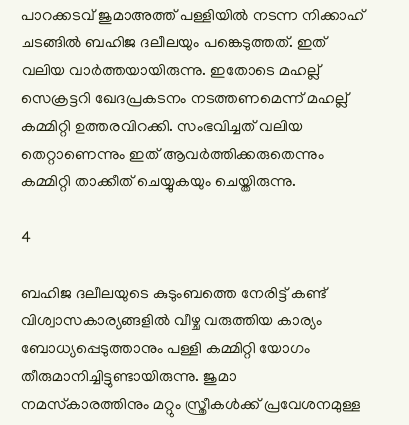പാറക്കടവ് ജുമാഅത്ത് പള്ളിയില്‍ നടന്ന നിക്കാഹ് ചടങ്ങില്‍ ബഹിജ ദലീലയും പങ്കെടുത്തത്. ഇത് വലിയ വാര്‍ത്തയായിരുന്നു. ഇതോടെ മഹല്ല് സെക്രട്ടറി ഖേദപ്രകടനം നടത്തണമെന്ന് മഹല്ല് കമ്മിറ്റി ഉത്തരവിറക്കി. സംഭവിച്ചത് വലിയ തെറ്റാണെന്നും ഇത് ആവര്‍ത്തിക്കരുതെന്നും കമ്മിറ്റി താക്കീത് ചെയ്യുകയും ചെയ്തിരുന്നു.

4

ബഹിജ ദലീലയുടെ കുടുംബത്തെ നേരിട്ട് കണ്ട് വിശ്വാസകാര്യങ്ങളില്‍ വീഴ്ച വരുത്തിയ കാര്യം ബോധ്യപ്പെടുത്താനും പള്ളി കമ്മിറ്റി യോഗം തീരുമാനിച്ചിട്ടുണ്ടായിരുന്നു. ജുമാ നമസ്‌കാരത്തിനും മറ്റും സ്ത്രീകള്‍ക്ക് പ്രവേശനമുള്ള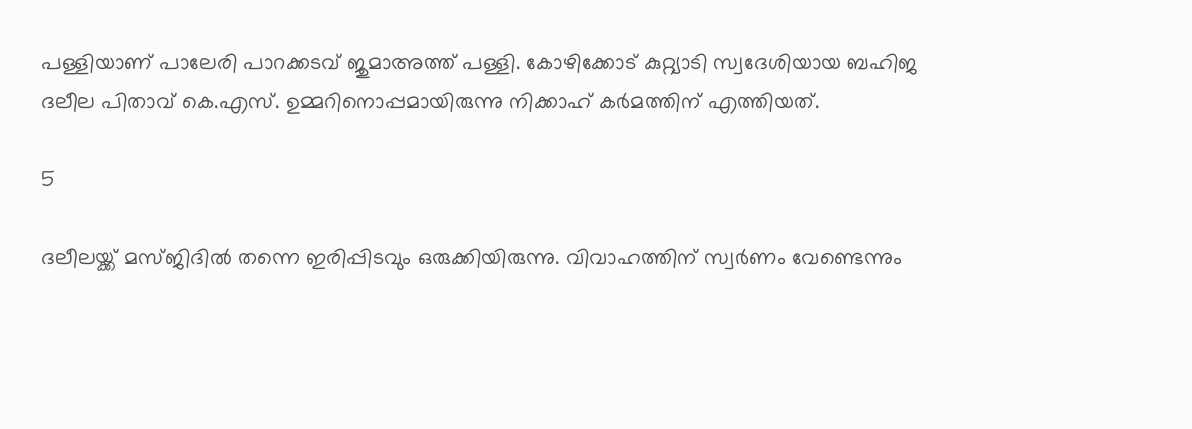പള്ളിയാണ് പാലേരി പാറക്കടവ് ജുമാഅത്ത് പള്ളി. കോഴിക്കോട് കുറ്റ്യാടി സ്വദേശിയായ ബഹിജ ദലീല പിതാവ് കെ.എസ്. ഉമ്മറിനൊപ്പമായിരുന്നു നിക്കാഹ് കര്‍മത്തിന് എത്തിയത്.

5

ദലീലയ്ക്ക് മസ്ജിദില്‍ തന്നെ ഇരിപ്പിടവും ഒരുക്കിയിരുന്നു. വിവാഹത്തിന് സ്വര്‍ണം വേണ്ടെന്നും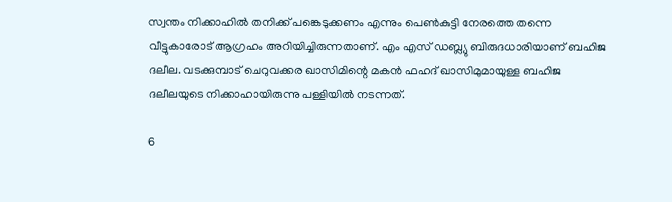സ്വന്തം നിക്കാഹില്‍ തനിക്ക് പങ്കെടുക്കണം എന്നും പെണ്‍കുട്ടി നേരത്തെ തന്നെ വീട്ടുകാരോട് ആഗ്രഹം അറിയിച്ചിരുന്നതാണ്. എം എസ് ഡബ്ല്യു ബിരുദധാരിയാണ് ബഹിജ ദലീല. വടക്കുമ്പാട് ചെറുവക്കര ഖാസിമിന്റെ മകന്‍ ഫഹദ് ഖാസിമുമായുള്ള ബഹിജ ദലീലയുടെ നിക്കാഹായിരുന്നു പള്ളിയില്‍ നടന്നത്.

6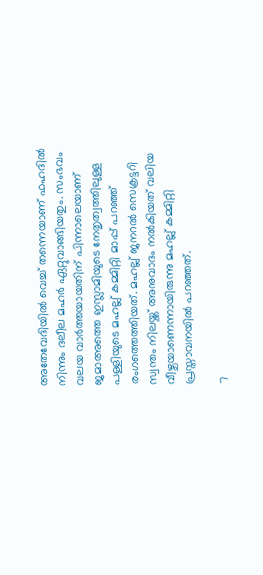അതേവേദിയില്‍ വെച്ച് തന്നെയാണ് ഫഹദില്‍ നിന്നും ദലീല മഹര്‍ ഏറ്റുവാങ്ങിയതും. സംഭവം വലയ വാര്‍ത്തയായതിന് പിന്നാലെയാണ് ജമാഅത്തെ ഇസ്ലാമിയുടെ നേതൃത്വത്തിലുള്ള പള്ളിയുടെ മഹല്ല് കമ്മിറ്റി മാപ്പ് പറഞ്ഞ് രംഗത്തെത്തിയത്. മഹല്ല് ജനറല്‍ സെക്രട്ടറി സ്വന്തം നിലയ്ക്ക് അനുവാദം നല്‍കിയത് വലിയ വീഴ്ചയാണെന്നായിരുന്നു മഹല്ല് കമ്മിറ്റി പ്രസ്താവനയില്‍ പറഞ്ഞത്.

7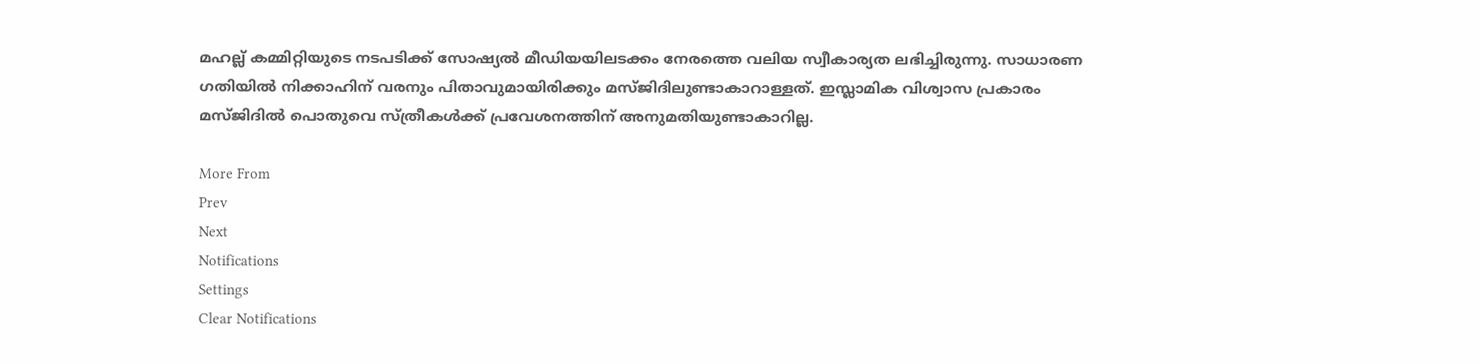മഹല്ല് കമ്മിറ്റിയുടെ നടപടിക്ക് സോഷ്യല്‍ മീഡിയയിലടക്കം നേരത്തെ വലിയ സ്വീകാര്യത ലഭിച്ചിരുന്നു. സാധാരണ ഗതിയില്‍ നിക്കാഹിന് വരനും പിതാവുമായിരിക്കും മസ്ജിദിലുണ്ടാകാറാള്ളത്. ഇസ്ലാമിക വിശ്വാസ പ്രകാരം മസ്ജിദില്‍ പൊതുവെ സ്ത്രീകള്‍ക്ക് പ്രവേശനത്തിന് അനുമതിയുണ്ടാകാറില്ല.

More From
Prev
Next
Notifications
Settings
Clear Notifications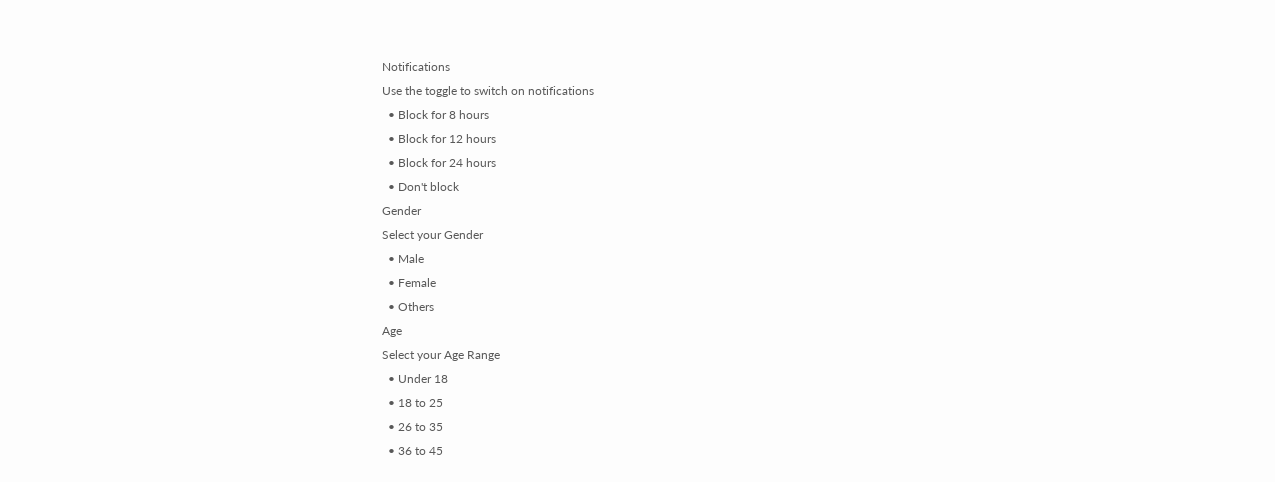Notifications
Use the toggle to switch on notifications
  • Block for 8 hours
  • Block for 12 hours
  • Block for 24 hours
  • Don't block
Gender
Select your Gender
  • Male
  • Female
  • Others
Age
Select your Age Range
  • Under 18
  • 18 to 25
  • 26 to 35
  • 36 to 45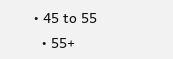• 45 to 55
  • 55+